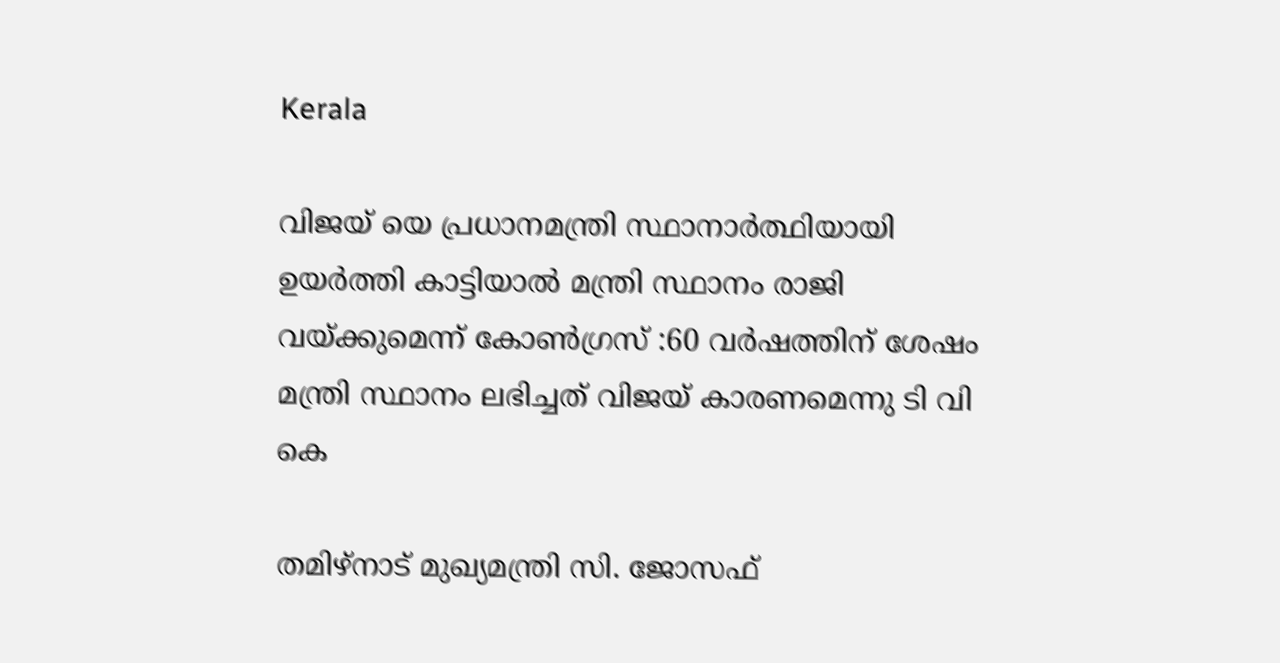Kerala

വിജയ് യെ പ്രധാനമന്ത്രി സ്ഥാനാർത്ഥിയായി ഉയർത്തി കാട്ടിയാൽ മന്ത്രി സ്ഥാനം രാജി വയ്ക്കുമെന്ന് കോൺഗ്രസ് :60 വർഷത്തിന് ശേഷം മന്ത്രി സ്ഥാനം ലഭിച്ചത് വിജയ് കാരണമെന്നു ടി വി കെ

തമിഴ്നാട് മുഖ്യമന്ത്രി സി. ജോസഫ്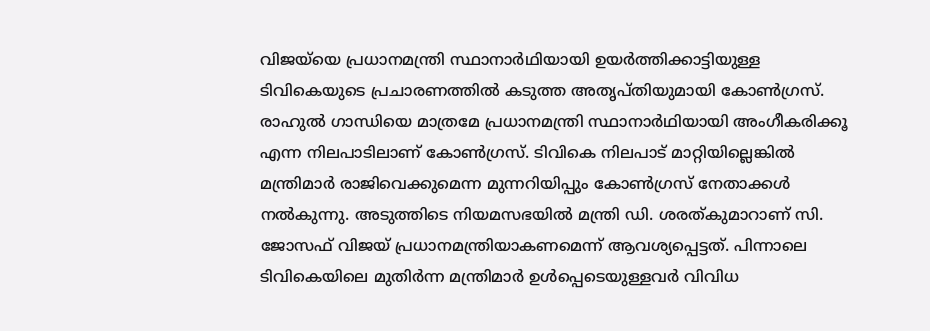വിജയ്‌യെ പ്രധാനമന്ത്രി സ്ഥാനാർഥിയായി ഉയർത്തിക്കാട്ടിയുള്ള ടിവികെയുടെ പ്രചാരണത്തിൽ കടുത്ത അതൃപ്തിയുമായി കോൺഗ്രസ്. രാഹുൽ ഗാന്ധിയെ മാത്രമേ പ്രധാനമന്ത്രി സ്ഥാനാർഥിയായി അംഗീകരിക്കൂ എന്ന നിലപാടിലാണ് കോൺഗ്രസ്. ടിവികെ നിലപാട് മാറ്റിയില്ലെങ്കിൽ മന്ത്രിമാർ രാജിവെക്കുമെന്ന മുന്നറിയിപ്പും കോൺഗ്രസ് നേതാക്കൾ നൽകുന്നു. അടുത്തിടെ നിയമസഭയിൽ മന്ത്രി ഡി. ശരത്കുമാറാണ് സി. ജോസഫ് വിജയ് പ്രധാനമന്ത്രിയാകണമെന്ന് ആവശ്യപ്പെട്ടത്. പിന്നാലെ ടിവികെയിലെ മുതിർന്ന മന്ത്രിമാർ ഉൾപ്പെടെയുള്ളവർ വിവിധ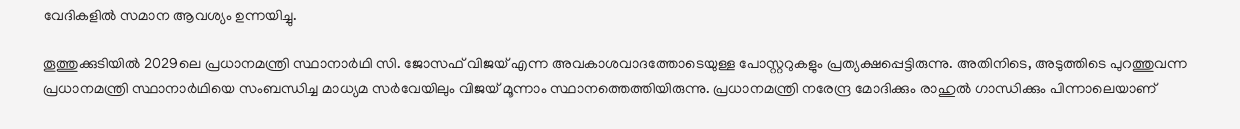വേദികളിൽ സമാന ആവശ്യം ഉന്നയിച്ചു.

തൂത്തുക്കുടിയിൽ 2029ലെ പ്രധാനമന്ത്രി സ്ഥാനാർഥി സി. ജോസഫ് വിജയ് എന്ന അവകാശവാദത്തോടെയുള്ള പോസ്റ്ററുകളും പ്രത്യക്ഷപ്പെട്ടിരുന്നു. അതിനിടെ, അടുത്തിടെ പുറത്തുവന്ന പ്രധാനമന്ത്രി സ്ഥാനാർഥിയെ സംബന്ധിച്ച മാധ്യമ സർവേയിലും വിജയ് മൂന്നാം സ്ഥാനത്തെത്തിയിരുന്നു. പ്രധാനമന്ത്രി നരേന്ദ്ര മോദിക്കും രാഹുൽ ഗാന്ധിക്കും പിന്നാലെയാണ്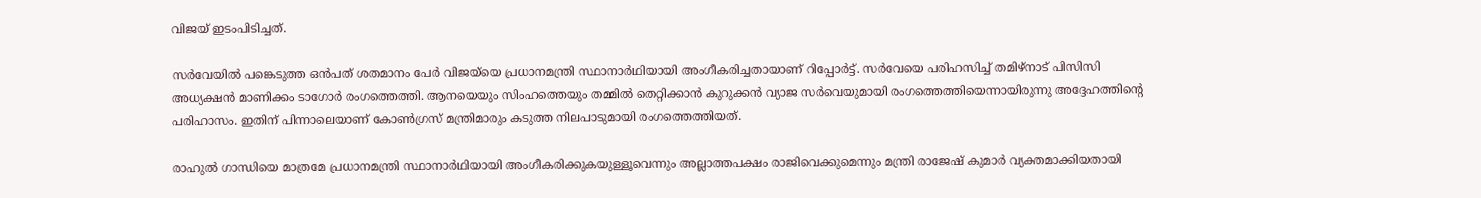വിജയ് ഇടംപിടിച്ചത്.

സർവേയിൽ പങ്കെടുത്ത ഒൻപത് ശതമാനം പേർ വിജയ്‌യെ പ്രധാനമന്ത്രി സ്ഥാനാർഥിയായി അംഗീകരിച്ചതായാണ് റിപ്പോർട്ട്. സർവേയെ പരിഹസിച്ച് തമിഴ്നാട് പിസിസി അധ്യക്ഷൻ മാണിക്കം ടാഗോർ രംഗത്തെത്തി. ആനയെയും സിംഹത്തെയും തമ്മിൽ തെറ്റിക്കാൻ കുറുക്കൻ വ്യാജ സർവെയുമായി രംഗത്തെത്തിയെന്നായിരുന്നു അദ്ദേഹത്തിന്റെ പരിഹാസം. ഇതിന് പിന്നാലെയാണ് കോൺഗ്രസ് മന്ത്രിമാരും കടുത്ത നിലപാടുമായി രംഗത്തെത്തിയത്.

രാഹുൽ ഗാന്ധിയെ മാത്രമേ പ്രധാനമന്ത്രി സ്ഥാനാർഥിയായി അംഗീകരിക്കുകയുള്ളൂവെന്നും അല്ലാത്തപക്ഷം രാജിവെക്കുമെന്നും മന്ത്രി രാജേഷ് കുമാർ വ്യക്തമാക്കിയതായി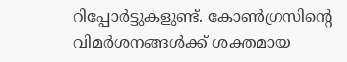റിപ്പോർട്ടുകളുണ്ട്. കോൺഗ്രസിന്റെ വിമർശനങ്ങൾക്ക് ശക്തമായ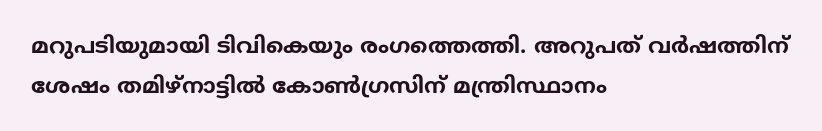മറുപടിയുമായി ടിവികെയും രംഗത്തെത്തി. അറുപത് വർഷത്തിന് ശേഷം തമിഴ്നാട്ടിൽ കോൺഗ്രസിന് മന്ത്രിസ്ഥാനം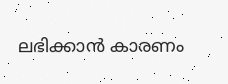ലഭിക്കാൻ കാരണം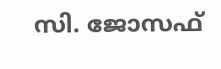സി. ജോസഫ്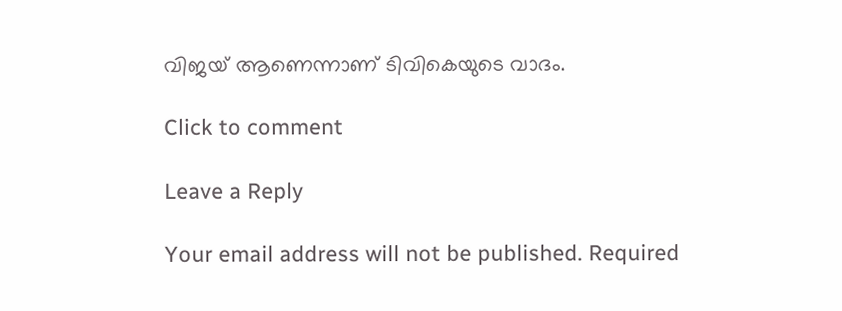വിജയ് ആണെന്നാണ് ടിവികെയുടെ വാദം.

Click to comment

Leave a Reply

Your email address will not be published. Required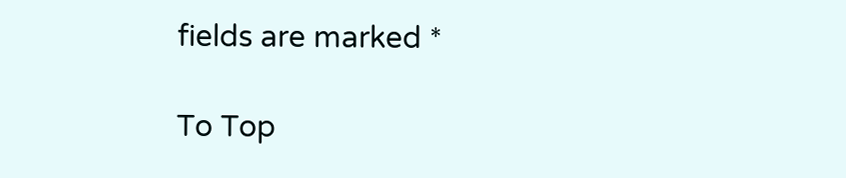fields are marked *

To Top